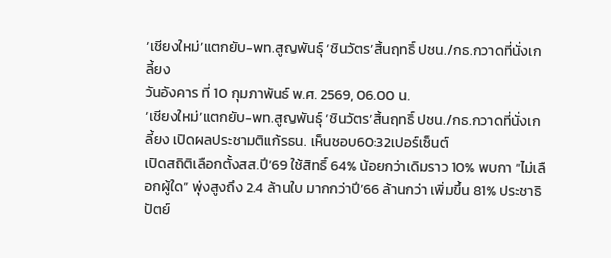‘เชียงใหม่’แตกยับ-พท.สูญพันธ์ุ ‘ชินวัตร’สิ้นฤทธิ์ ปชน./กธ.กวาดที่นั่งเกลี้ยง
วันอังคาร ที่ 10 กุมภาพันธ์ พ.ศ. 2569, 06.00 น.
‘เชียงใหม่’แตกยับ-พท.สูญพันธ์ุ ‘ชินวัตร’สิ้นฤทธิ์ ปชน./กธ.กวาดที่นั่งเกลี้ยง เปิดผลประชามติแก้รธน. เห็นชอบ60:32เปอร์เซ็นต์
เปิดสถิติเลือกตั้งสส.ปี’69 ใช้สิทธิ์ 64% น้อยกว่าเดิมราว 10% พบกา “ไม่เลือกผู้ใด” พุ่งสูงถึง 2.4 ล้านใบ มากกว่าปี’66 ล้านกว่า เพิ่มขึ้น 81% ประชาธิปัตย์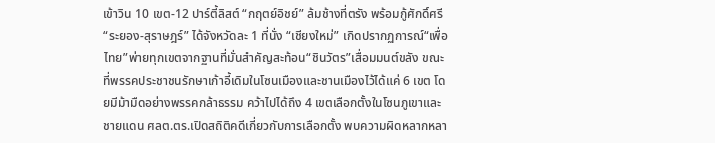เข้าวิน 10 เขต-12 ปาร์ตี้ลิสต์ “กฤตย์อิชย์” ล้มช้างที่ตรัง พร้อมกู้ศักดิ์ศรี “ระยอง-สุราษฎร์” ได้จังหวัดละ 1 ที่นั่ง “เชียงใหม่” เกิดปรากฏการณ์“เพื่อไทย”พ่ายทุกเขตจากฐานที่มั่นสำคัญสะท้อน“ชินวัตร”เสื่อมมนต์ขลัง ขณะที่พรรคประชาชนรักษาเก้าอี้เดิมในโซนเมืองและชานเมืองไว้ได้แค่ 6 เขต โดยมีม้ามืดอย่างพรรคกล้าธรรม คว้าไปได้ถึง 4 เขตเลือกตั้งในโซนภูเขาและชายแดน ศลต.ตร.เปิดสถิติคดีเกี่ยวกับการเลือกตั้ง พบความผิดหลากหลา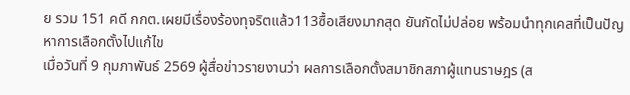ย รวม 151 คดี กกต.เผยมีเรื่องร้องทุจริตแล้ว113ซื้อเสียงมากสุด ยันกัดไม่ปล่อย พร้อมนำทุกเคสที่เป็นปัญหาการเลือกตั้งไปแก้ไข
เมื่อวันที่ 9 กุมภาพันธ์ 2569 ผู้สื่อข่าวรายงานว่า ผลการเลือกตั้งสมาชิกสภาผู้แทนราษฎร (ส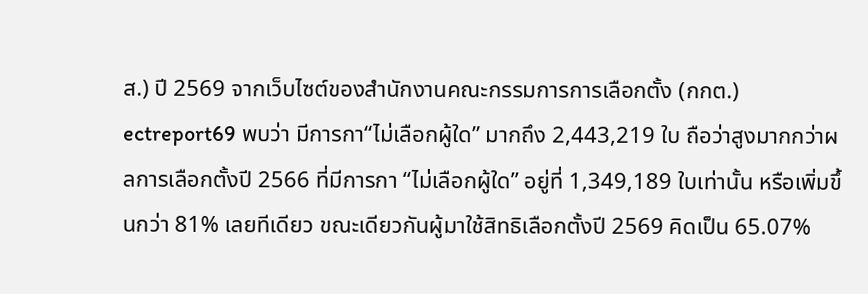ส.) ปี 2569 จากเว็บไซต์ของสำนักงานคณะกรรมการการเลือกตั้ง (กกต.) ectreport69 พบว่า มีการกา“ไม่เลือกผู้ใด” มากถึง 2,443,219 ใบ ถือว่าสูงมากกว่าผลการเลือกตั้งปี 2566 ที่มีการกา “ไม่เลือกผู้ใด” อยู่ที่ 1,349,189 ใบเท่านั้น หรือเพิ่มขึ้นกว่า 81% เลยทีเดียว ขณะเดียวกันผู้มาใช้สิทธิเลือกตั้งปี 2569 คิดเป็น 65.07%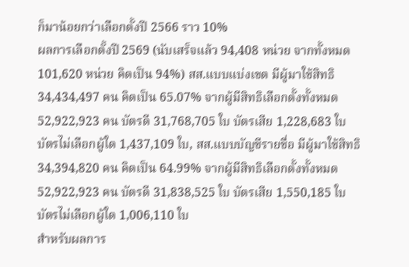ก็มาน้อยกว่าเลือกตั้งปี 2566 ราว 10%
ผลการเลือกตั้งปี 2569 (นับเสร็จแล้ว 94,408 หน่วย จากทั้งหมด 101,620 หน่วย คิดเป็น 94%) สส.แบบแบ่งเขต มีผู้มาใช้สิทธิ 34,434,497 คน คิดเป็น 65.07% จากผู้มีสิทธิเลือกตั้งทั้งหมด 52,922,923 คน บัตรดี 31,768,705 ใบ บัตรเสีย 1,228,683 ใบ บัตรไม่เลือกผู้ใด 1,437,109 ใบ, สส.แบบบัญชีรายชื่อ มีผู้มาใช้สิทธิ 34,394,820 คน คิดเป็น 64.99% จากผู้มีสิทธิเลือกตั้งทั้งหมด 52,922,923 คน บัตรดี 31,838,525 ใบ บัตรเสีย 1,550,185 ใบ บัตรไม่เลือกผู้ใด 1,006,110 ใบ
สำหรับผลการ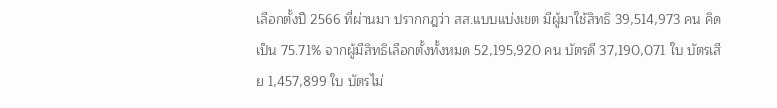เลือกตั้งปี 2566 ที่ผ่านมา ปรากกฎว่า สส.แบบแบ่งเขต มีผู้มาใช้สิทธิ 39,514,973 คน คิดเป็น 75.71% จากผู้มีสิทธิเลือกตั้งทั้งหมด 52,195,920 คน บัตรดี 37,190,071 ใบ บัตรเสีย 1,457,899 ใบ บัตรไม่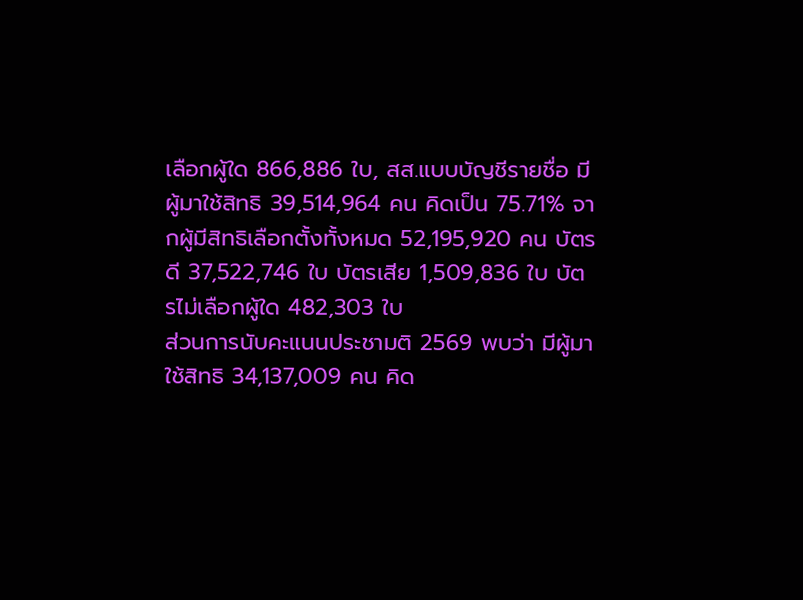เลือกผู้ใด 866,886 ใบ, สส.แบบบัญชีรายชื่อ มีผู้มาใช้สิทธิ 39,514,964 คน คิดเป็น 75.71% จากผู้มีสิทธิเลือกตั้งทั้งหมด 52,195,920 คน บัตรดี 37,522,746 ใบ บัตรเสีย 1,509,836 ใบ บัตรไม่เลือกผู้ใด 482,303 ใบ
ส่วนการนับคะแนนประชามติ 2569 พบว่า มีผู้มาใช้สิทธิ 34,137,009 คน คิด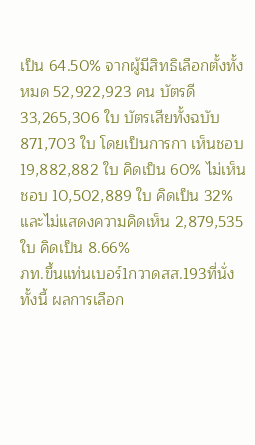เป็น 64.50% จากผู้มีสิทธิเลือกตั้งทั้งหมด 52,922,923 คน บัตรดี 33,265,306 ใบ บัตรเสียทั้งฉบับ 871,703 ใบ โดยเป็นการกา เห็นชอบ 19,882,882 ใบ คิดเป็น 60% ไม่เห็นชอบ 10,502,889 ใบ คิดเป็น 32% และไม่แสดงความคิดเห็น 2,879,535 ใบ คิดเป็น 8.66%
ภท.ขึ้นแท่นเบอร์1กวาดสส.193ที่นั่ง
ทั้งนี้ ผลการเลือก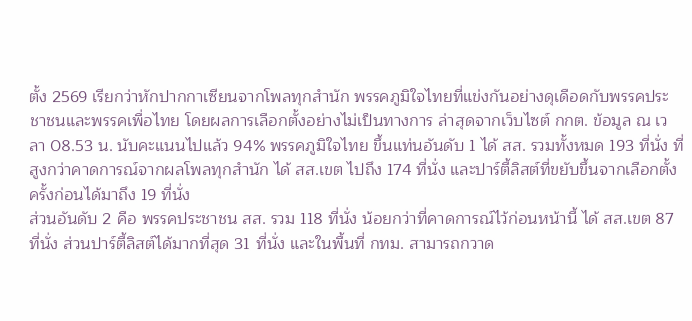ตั้ง 2569 เรียกว่าหักปากกาเซียนจากโพลทุกสำนัก พรรคภูมิใจไทยที่แข่งกันอย่างดุเดือดกับพรรคประชาชนและพรรคเพื่อไทย โดยผลการเลือกตั้งอย่างไม่เป็นทางการ ล่าสุดจากเว็บไซต์ กกต. ข้อมูล ณ เวลา 08.53 น. นับคะแนนไปแล้ว 94% พรรคภูมิใจไทย ขึ้นแท่นอันดับ 1 ได้ สส. รวมทั้งหมด 193 ที่นั่ง ที่สูงกว่าคาดการณ์จากผลโพลทุกสำนัก ได้ สส.เขต ไปถึง 174 ที่นั่ง และปาร์ตี้ลิสต์ที่ขยับขึ้นจากเลือกตั้งครั้งก่อนได้มาถึง 19 ที่นั่ง
ส่วนอันดับ 2 คือ พรรคประชาชน สส. รวม 118 ที่นั่ง น้อยกว่าที่คาดการณ์ไว้ก่อนหน้านี้ ได้ สส.เขต 87ที่นั่ง ส่วนปาร์ตี้ลิสต์ได้มากที่สุด 31 ที่นั่ง และในพื้นที่ กทม. สามารถกวาด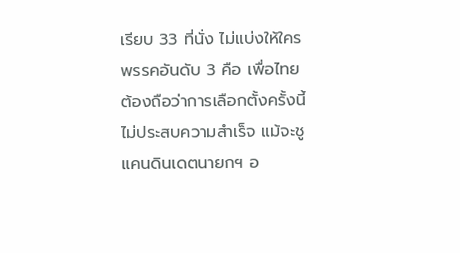เรียบ 33 ที่นั่ง ไม่แบ่งให้ใคร
พรรคอันดับ 3 คือ เพื่อไทย ต้องถือว่าการเลือกตั้งครั้งนี้ไม่ประสบความสำเร็จ แม้จะชูแคนดินเดตนายกฯ อ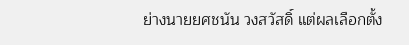ย่างนายยศชนัน วงสวัสดิ์ แต่ผลเลือกตั้ง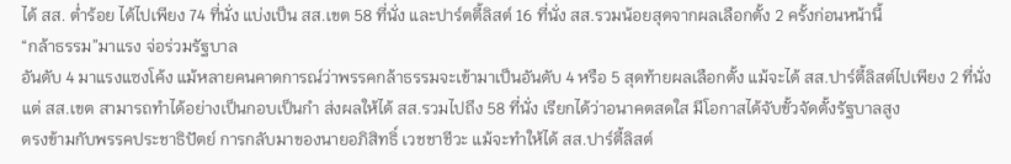ได้ สส. ต่ำร้อย ได้ไปเพียง 74 ที่นั่ง แบ่งเป็น สส.เขต 58 ที่นั่ง และปาร์ตตี้ลิสต์ 16 ที่นั่ง สส.รวมน้อยสุดจากผลเลือกตั้ง 2 ครั้งก่อนหน้านี้
“กล้าธรรม”มาแรง จ่อร่วมรัฐบาล
อันดับ 4 มาแรงแซงโค้ง แม้หลายคนคาดการณ์ว่าพรรคกล้าธรรมจะเข้ามาเป็นอันดับ 4 หรือ 5 สุดท้ายผลเลือกตั้ง แม้จะได้ สส.ปาร์ตี้ลิสต์ไปเพียง 2 ที่นั่ง แต่ สส.เขต สามารถทำได้อย่างเป็นกอบเป็นกำ ส่งผลให้ได้ สส.รวมไปถึง 58 ที่นั่ง เรียกได้ว่าอนาคตสดใส มีโอกาสได้จับขั้วจัดตั้งรัฐบาลสูง
ตรงข้ามกับพรรคประชาธิปัตย์ การกลับมาของนายอภิสิทธิ์ เวชชาชีวะ แม้จะทำให้ได้ สส.ปาร์ตี้ลิสต์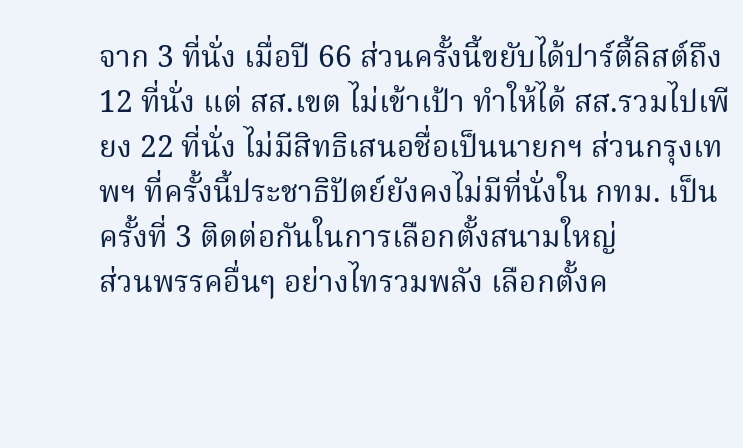จาก 3 ที่นั่ง เมื่อปี 66 ส่วนครั้งนี้ขยับได้ปาร์ตี้ลิสต์ถึง 12 ที่นั่ง แต่ สส.เขต ไม่เข้าเป้า ทำให้ได้ สส.รวมไปเพียง 22 ที่นั่ง ไม่มีสิทธิเสนอชื่อเป็นนายกฯ ส่วนกรุงเทพฯ ที่ครั้งนี้ประชาธิปัตย์ยังคงไม่มีที่นั่งใน กทม. เป็นครั้งที่ 3 ติดต่อกันในการเลือกตั้งสนามใหญ่
ส่วนพรรคอื่นๆ อย่างไทรวมพลัง เลือกตั้งค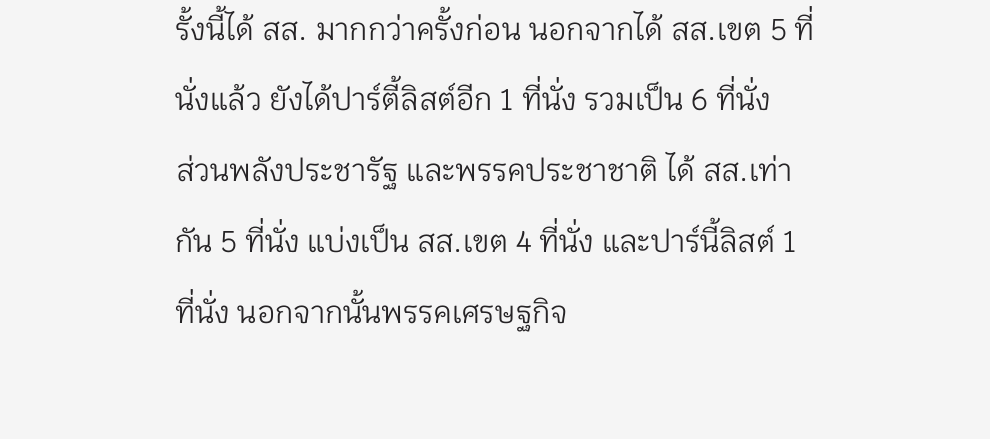รั้งนี้ได้ สส. มากกว่าครั้งก่อน นอกจากได้ สส.เขต 5 ที่นั่งแล้ว ยังได้ปาร์ตี้ลิสต์อีก 1 ที่นั่ง รวมเป็น 6 ที่นั่ง
ส่วนพลังประชารัฐ และพรรคประชาชาติ ได้ สส.เท่ากัน 5 ที่นั่ง แบ่งเป็น สส.เขต 4 ที่นั่ง และปาร์นี้ลิสต์ 1 ที่นั่ง นอกจากนั้นพรรคเศรษฐกิจ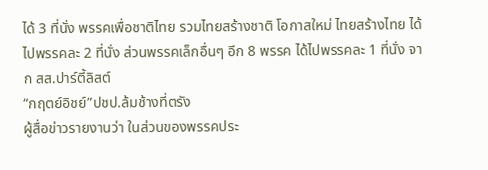ได้ 3 ที่นั่ง พรรคเพื่อชาติไทย รวมไทยสร้างชาติ โอกาสใหม่ ไทยสร้างไทย ได้ไปพรรคละ 2 ที่นั่ง ส่วนพรรคเล็กอื่นๆ อีก 8 พรรค ได้ไปพรรคละ 1 ที่นั่ง จาก สส.ปาร์ตี้ลิสต์
“กฤตย์อิชย์”ปชป.ล้มช้างที่ตรัง
ผู้สื่อข่าวรายงานว่า ในส่วนของพรรคประ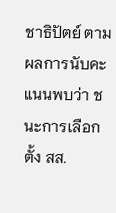ชาธิปัตย์ ตามผลการนับคะแนนพบว่า ชนะการเลือกตั้ง สส.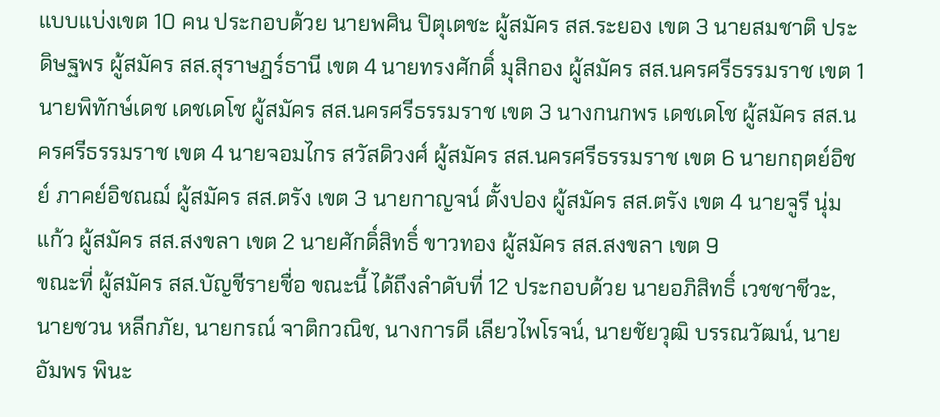แบบแบ่งเขต 10 คน ประกอบด้วย นายพศิน ปิตุเตชะ ผู้สมัคร สส.ระยอง เขต 3 นายสมชาติ ประดิษฐพร ผู้สมัคร สส.สุราษฎร์ธานี เขต 4 นายทรงศักดิ์ มุสิกอง ผู้สมัคร สส.นครศรีธรรมราช เขต 1 นายพิทักษ์เดช เดชเดโช ผู้สมัคร สส.นครศรีธรรมราช เขต 3 นางกนกพร เดชเดโช ผู้สมัคร สส.นครศรีธรรมราช เขต 4 นายจอมไกร สวัสดิวงศ์ ผู้สมัคร สส.นครศรีธรรมราช เขต 6 นายกฤตย์อิชย์ ภาคย์อิชณฌ์ ผู้สมัคร สส.ตรัง เขต 3 นายกาญจน์ ตั้งปอง ผู้สมัคร สส.ตรัง เขต 4 นายจูรี นุ่มแก้ว ผู้สมัคร สส.สงขลา เขต 2 นายศักดิ์สิทธิ์ ขาวทอง ผู้สมัคร สส.สงขลา เขต 9
ขณะที่ ผู้สมัคร สส.บัญชีรายชื่อ ขณะนี้ ได้ถึงลำดับที่ 12 ประกอบด้วย นายอภิสิทธิ์ เวชชาชีวะ, นายชวน หลีกภัย, นายกรณ์ จาติกวณิช, นางการดี เลียวไพโรจน์, นายชัยวุฒิ บรรณวัฒน์, นายอัมพร พินะ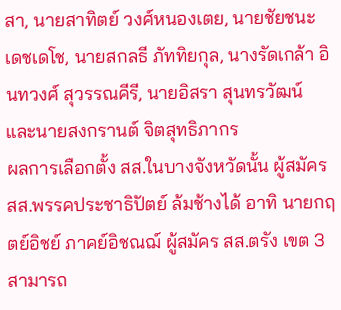สา, นายสาทิตย์ วงศ์หนองเตย, นายชัยชนะ เดชเดโช, นายสกลธี ภัททิยกุล, นางรัดเกล้า อินทวงศ์ สุวรรณคีรี, นายอิสรา สุนทรวัฒน์ และนายสงกรานต์ จิตสุทธิภากร
ผลการเลือกตั้ง สส.ในบางจังหวัดนั้น ผู้สมัคร สส.พรรคประชาธิปัตย์ ล้มช้างได้ อาทิ นายกฤตย์อิชย์ ภาคย์อิชณฌ์ ผู้สมัคร สส.ตรัง เขต 3 สามารถ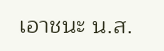เอาชนะ น.ส.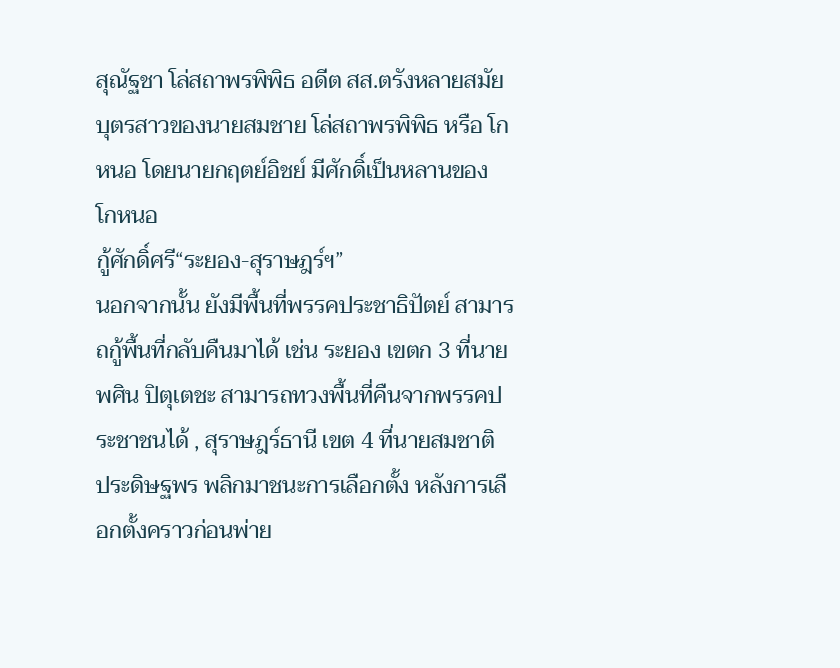สุณัฐชา โล่สถาพรพิพิธ อดีต สส.ตรังหลายสมัย บุตรสาวของนายสมชาย โล่สถาพรพิพิธ หรือ โกหนอ โดยนายกฤตย์อิชย์ มีศักดิ์เป็นหลานของ โกหนอ
กู้ศักดิ์ศรี“ระยอง-สุราษฎร์ฯ”
นอกจากนั้น ยังมีพื้นที่พรรคประชาธิปัตย์ สามารถกู้พื้นที่กลับคืนมาได้ เช่น ระยอง เขตก 3 ที่นายพศิน ปิตุเตชะ สามารถทวงพื้นที่คืนจากพรรคประชาชนได้ , สุราษฎร์ธานี เขต 4 ที่นายสมชาติ ประดิษฐพร พลิกมาชนะการเลือกตั้ง หลังการเลือกตั้งคราวก่อนพ่าย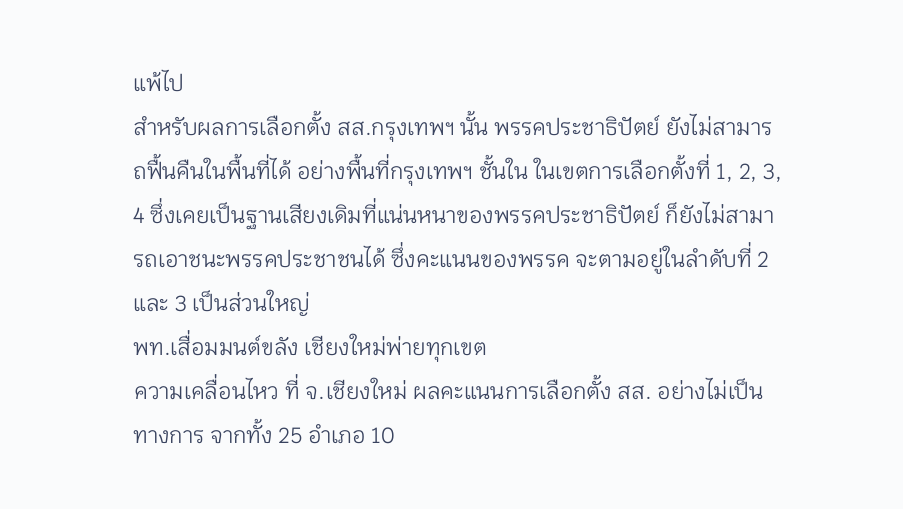แพ้ไป
สำหรับผลการเลือกตั้ง สส.กรุงเทพฯ นั้น พรรคประชาธิปัตย์ ยังไม่สามารถฟื้นคืนในพื้นที่ได้ อย่างพื้นที่กรุงเทพฯ ชั้นใน ในเขตการเลือกตั้งที่ 1, 2, 3, 4 ซึ่งเคยเป็นฐานเสียงเดิมที่แน่นหนาของพรรคประชาธิปัตย์ ก็ยังไม่สามารถเอาชนะพรรคประชาชนได้ ซึ่งคะแนนของพรรค จะตามอยู่ในลำดับที่ 2 และ 3 เป็นส่วนใหญ่
พท.เสื่อมมนต์ขลัง เชียงใหม่พ่ายทุกเขต
ความเคลื่อนไหว ที่ จ.เชียงใหม่ ผลคะแนนการเลือกตั้ง สส. อย่างไม่เป็นทางการ จากทั้ง 25 อำเภอ 10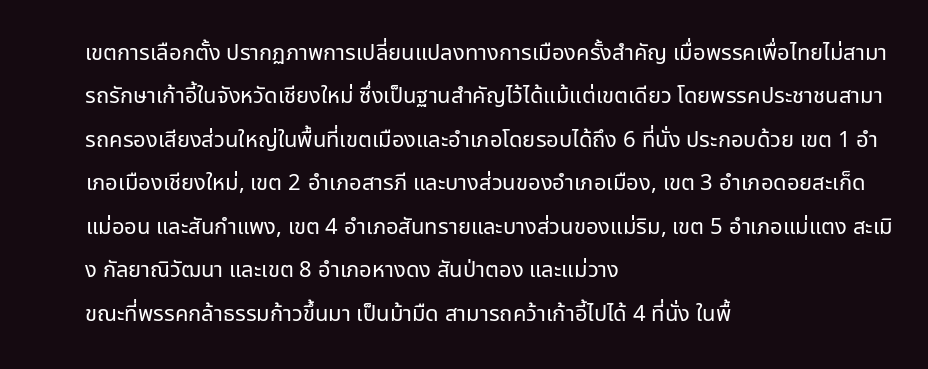เขตการเลือกตั้ง ปรากฏภาพการเปลี่ยนแปลงทางการเมืองครั้งสำคัญ เมื่อพรรคเพื่อไทยไม่สามารถรักษาเก้าอี้ในจังหวัดเชียงใหม่ ซึ่งเป็นฐานสำคัญไว้ได้แม้แต่เขตเดียว โดยพรรคประชาชนสามารถครองเสียงส่วนใหญ่ในพื้นที่เขตเมืองและอำเภอโดยรอบได้ถึง 6 ที่นั่ง ประกอบด้วย เขต 1 อำเภอเมืองเชียงใหม่, เขต 2 อำเภอสารภี และบางส่วนของอำเภอเมือง, เขต 3 อำเภอดอยสะเก็ด แม่ออน และสันกำแพง, เขต 4 อำเภอสันทรายและบางส่วนของแม่ริม, เขต 5 อำเภอแม่แตง สะเมิง กัลยาณิวัฒนา และเขต 8 อำเภอหางดง สันป่าตอง และแม่วาง
ขณะที่พรรคกล้าธรรมก้าวขึ้นมา เป็นม้ามืด สามารถคว้าเก้าอี้ไปได้ 4 ที่นั่ง ในพื้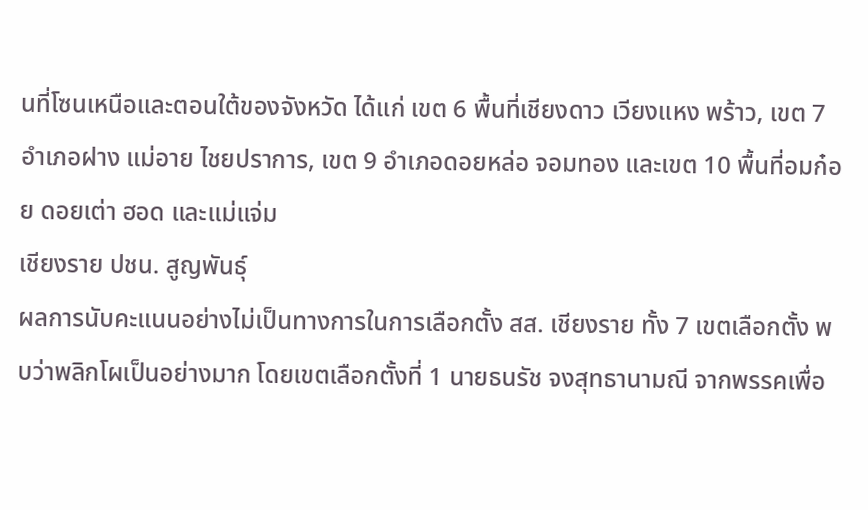นที่โซนเหนือและตอนใต้ของจังหวัด ได้แก่ เขต 6 พื้นที่เชียงดาว เวียงแหง พร้าว, เขต 7 อำเภอฝาง แม่อาย ไชยปราการ, เขต 9 อำเภอดอยหล่อ จอมทอง และเขต 10 พื้นที่อมก๋อย ดอยเต่า ฮอด และแม่แจ่ม
เชียงราย ปชน. สูญพันธุ์
ผลการนับคะแนนอย่างไม่เป็นทางการในการเลือกตั้ง สส. เชียงราย ทั้ง 7 เขตเลือกตั้ง พบว่าพลิกโผเป็นอย่างมาก โดยเขตเลือกตั้งที่ 1 นายธนรัช จงสุทธานามณี จากพรรคเพื่อ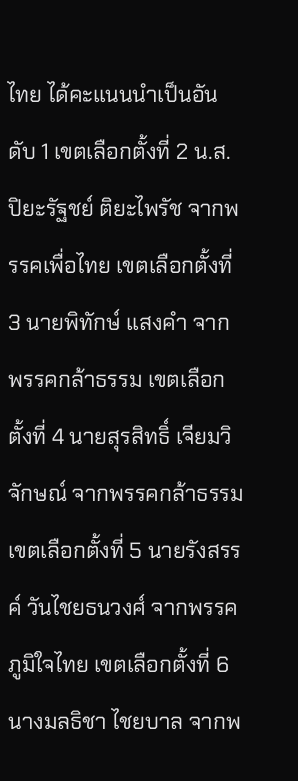ไทย ได้คะแนนนำเป็นอันดับ 1 เขตเลือกตั้งที่ 2 น.ส.ปิยะรัฐชย์ ติยะไพรัช จากพรรคเพื่อไทย เขตเลือกตั้งที่ 3 นายพิทักษ์ แสงคำ จากพรรคกล้าธรรม เขตเลือกตั้งที่ 4 นายสุรสิทธิ์ เจียมวิจักษณ์ จากพรรคกล้าธรรม เขตเลือกตั้งที่ 5 นายรังสรรค์ วันไชยธนวงศ์ จากพรรคภูมิใจไทย เขตเลือกตั้งที่ 6 นางมลธิชา ไชยบาล จากพ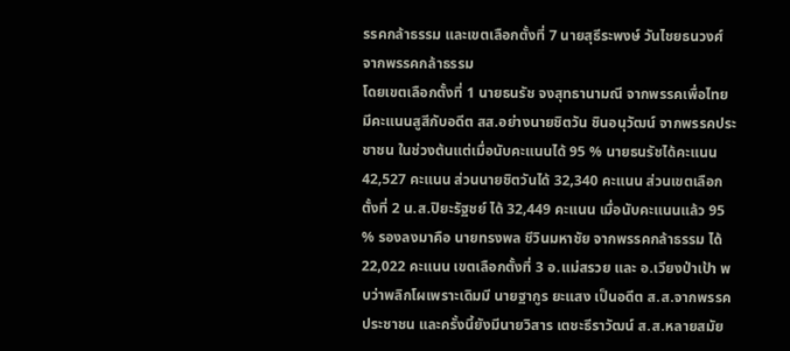รรคกล้าธรรม และเขตเลือกตั้งที่ 7 นายสุธีระพงษ์ วันไชยธนวงศ์ จากพรรคกล้าธรรม
โดยเขตเลือกตั้งที่ 1 นายธนรัช จงสุทธานามณี จากพรรคเพื่อไทย มีคะแนนสูสีกับอดีต สส.อย่างนายชิตวัน ชินอนุวัฒน์ จากพรรคประชาชน ในช่วงต้นแต่เมื่อนับคะแนนได้ 95 % นายธนรัชได้คะแนน 42,527 คะแนน ส่วนนายชิตวันได้ 32,340 คะแนน ส่วนเขตเลือกตั้งที่ 2 น.ส.ปิยะรัฐชย์ ได้ 32,449 คะแนน เมื่อนับคะแนนแล้ว 95 % รองลงมาคือ นายทรงพล ชีวินมหาชัย จากพรรคกล้าธรรม ได้ 22,022 คะแนน เขตเลือกตั้งที่ 3 อ.แม่สรวย และ อ.เวียงป่าเป้า พบว่าพลิกโผเพราะเดิมมี นายฐากูร ยะแสง เป็นอดีต ส.ส.จากพรรคประชาชน และครั้งนี้ยังมีนายวิสาร เตชะธีราวัฒน์ ส.ส.หลายสมัย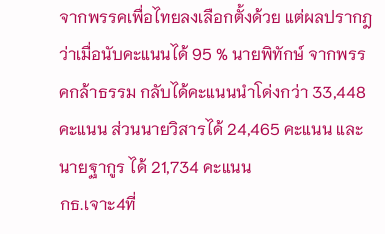จากพรรคเพื่อไทยลงเลือกตั้งด้วย แต่ผลปรากฎว่าเมื่อนับคะแนนได้ 95 % นายพิทักษ์ จากพรรคกล้าธรรม กลับได้คะแนนนำโด่งกว่า 33,448 คะแนน ส่วนนายวิสารได้ 24,465 คะแนน และนายฐากูร ได้ 21,734 คะแนน
กธ.เจาะ4ที่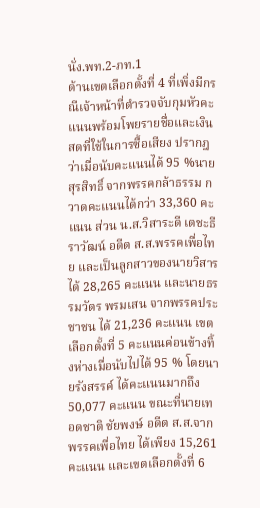นั่ง.พท.2-ภท.1
ด้านเขตเลือกตั้งที่ 4 ที่เพิ่งมีกรณีเจ้าหน้าที่ตำรวจจับกุมหัวคะแนนพร้อมโพยรายชื่อและเงินสดที่ใช้ในการซื้อเสียง ปรากฎว่าเมื่อนับคะแนนได้ 95 %นายสุรสิทธิ์ จากพรรคกล้าธรรม กวาดคะแนนได้กว่า 33,360 คะแนน ส่วน น.ส.วิสาระดี เตชะธีราวัฒน์ อดีต ส.ส.พรรคเพื่อไทย และเป็นลูกสาวของนายวิสารได้ 28,265 คะแนน และนายธรรมวัตร พรมเสน จากพรรคประชาชน ได้ 21,236 คะแนน เขตเลือกตั้งที่ 5 คะแนนค่อนข้างทิ้งห่างเมื่อนับไปได้ 95 % โดยนายรังสรรค์ ได้คะแนนมากถึง 50,077 คะแนน ขณะที่นายเทอดชาติ ชัยพงษ์ อดีต ส.ส.จากพรรคเพื่อไทย ได้เพียง 15,261 คะแนน และเขตเลือกตั้งที่ 6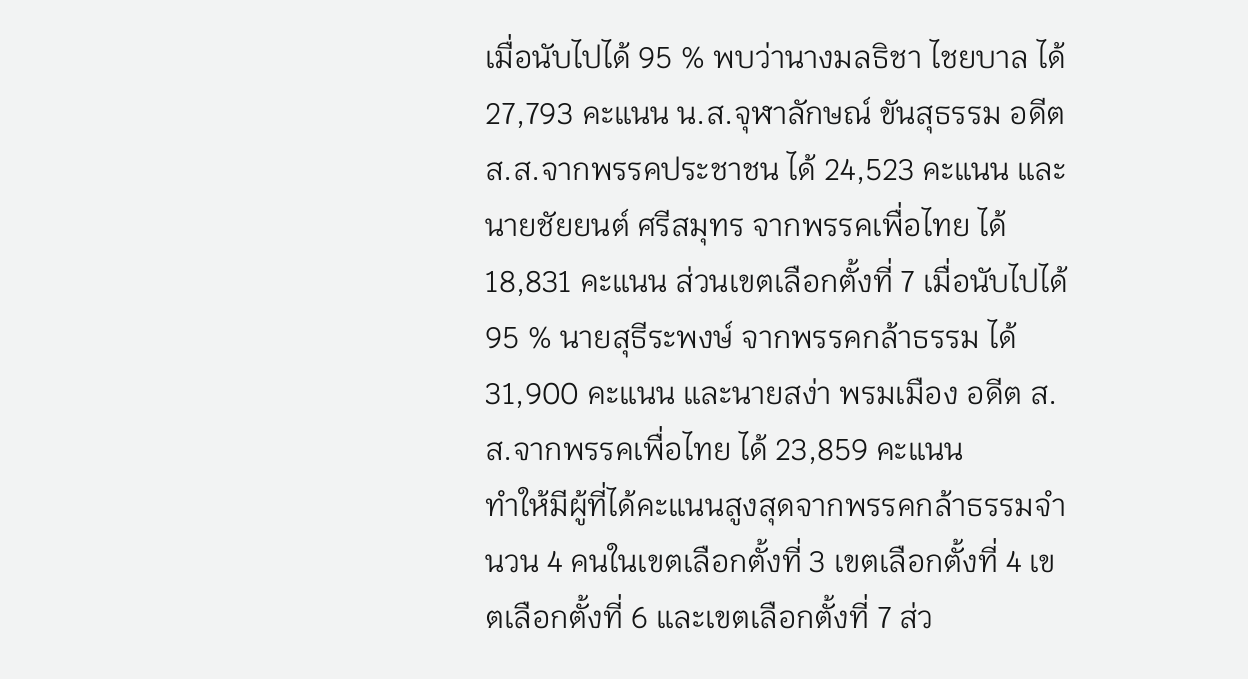เมื่อนับไปได้ 95 % พบว่านางมลธิชา ไชยบาล ได้ 27,793 คะแนน น.ส.จุฬาลักษณ์ ขันสุธรรม อดีต ส.ส.จากพรรคประชาชน ได้ 24,523 คะแนน และนายชัยยนต์ ศรีสมุทร จากพรรคเพื่อไทย ได้ 18,831 คะแนน ส่วนเขตเลือกตั้งที่ 7 เมื่อนับไปได้ 95 % นายสุธีระพงษ์ จากพรรคกล้าธรรม ได้ 31,900 คะแนน และนายสง่า พรมเมือง อดีต ส.ส.จากพรรคเพื่อไทย ได้ 23,859 คะแนน
ทำให้มีผู้ที่ได้คะแนนสูงสุดจากพรรคกล้าธรรมจำนวน 4 คนในเขตเลือกตั้งที่ 3 เขตเลือกตั้งที่ 4 เขตเลือกตั้งที่ 6 และเขตเลือกตั้งที่ 7 ส่ว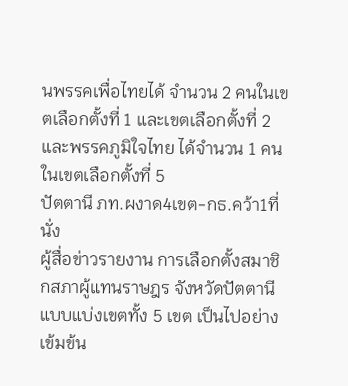นพรรคเพื่อไทยได้ จำนวน 2 คนในเขตเลือกตั้งที่ 1 และเขตเลือกตั้งที่ 2 และพรรคภูมิใจไทย ได้จำนวน 1 คนในเขตเลือกตั้งที่ 5
ปัตตานี ภท.ผงาด4เขต-กธ.คว้า1ที่นั่ง
ผู้สื่อข่าวรายงาน การเลือกตั้งสมาชิกสภาผู้แทนราษฎร จังหวัดปัตตานี แบบแบ่งเขตทั้ง 5 เขต เป็นไปอย่างเข้มข้น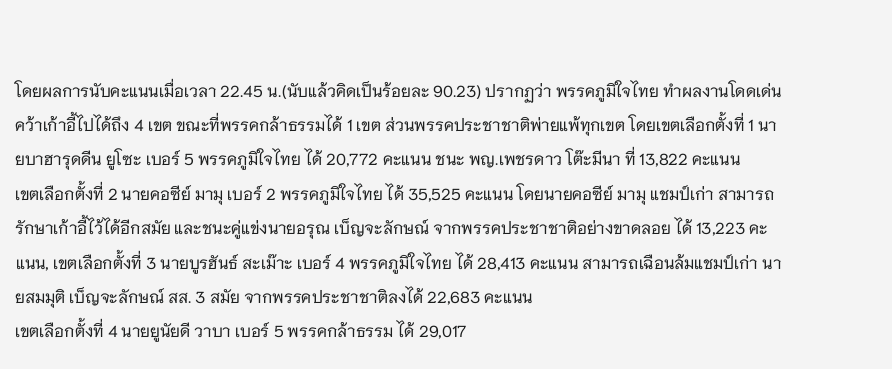โดยผลการนับคะแนนเมื่อเวลา 22.45 น.(นับแล้วคิดเป็นร้อยละ 90.23) ปรากฏว่า พรรคภูมิใจไทย ทำผลงานโดดเด่น คว้าเก้าอี้ไปได้ถึง 4 เขต ขณะที่พรรคกล้าธรรมได้ 1 เขต ส่วนพรรคประชาชาติพ่ายแพ้ทุกเขต โดยเขตเลือกตั้งที่ 1 นายบาฮารุดดีน ยูโซะ เบอร์ 5 พรรคภูมิใจไทย ได้ 20,772 คะแนน ชนะ พญ.เพชรดาว โต๊ะมีนา ที่ 13,822 คะแนน
เขตเลือกตั้งที่ 2 นายคอซีย์ มามุ เบอร์ 2 พรรคภูมิใจไทย ได้ 35,525 คะแนน โดยนายคอซีย์ มามุ แชมป์เก่า สามารถรักษาเก้าอี้ไว้ได้อีกสมัย และชนะคู่แข่งนายอรุณ เบ็ญจะลักษณ์ จากพรรคประชาชาติอย่างขาดลอย ได้ 13,223 คะแนน, เขตเลือกตั้งที่ 3 นายบูรฮันธ์ สะเม๊าะ เบอร์ 4 พรรคภูมิใจไทย ได้ 28,413 คะแนน สามารถเฉือนล้มแชมป์เก่า นายสมมุติ เบ็ญจะลักษณ์ สส. 3 สมัย จากพรรคประชาชาติลงได้ 22,683 คะแนน
เขตเลือกตั้งที่ 4 นายยูนัยดี วาบา เบอร์ 5 พรรคกล้าธรรม ได้ 29,017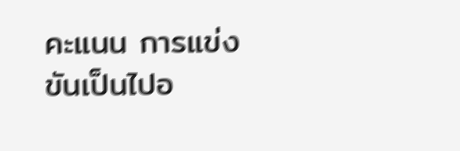คะแนน การแข่งขันเป็นไปอ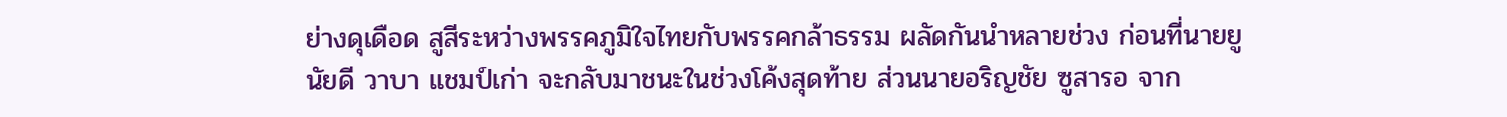ย่างดุเดือด สูสีระหว่างพรรคภูมิใจไทยกับพรรคกล้าธรรม ผลัดกันนำหลายช่วง ก่อนที่นายยูนัยดี วาบา แชมป์เก่า จะกลับมาชนะในช่วงโค้งสุดท้าย ส่วนนายอริญชัย ซูสารอ จาก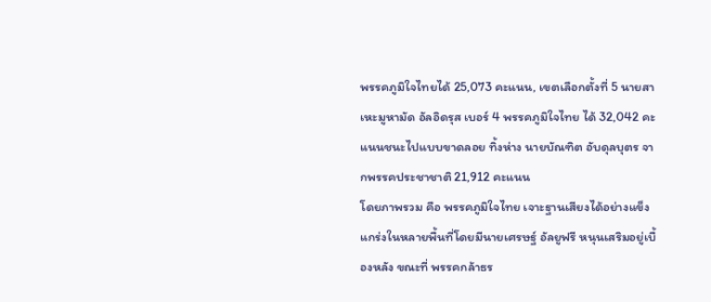พรรคภูมิใจไทยได้ 25,073 คะแนน, เขตเลือกตั้งที่ 5 นายสาเหะมูหามัด อัลอิดรุส เบอร์ 4 พรรคภูมิใจไทย ได้ 32,042 คะแนนชนะไปแบบขาดลอย ทิ้งห่าง นายบัณฑิต อับดุลบุตร จากพรรคประชาชาติ 21,912 คะแนน
โดยภาพรวม คือ พรรคภูมิใจไทย เจาะฐานเสียงได้อย่างแข็งแกร่งในหลายพื้นที่โดยมีนายเศรษฐ์ อัลยูฟรี หนุนเสริมอยู่เบื้องหลัง ขณะที่ พรรคกล้าธร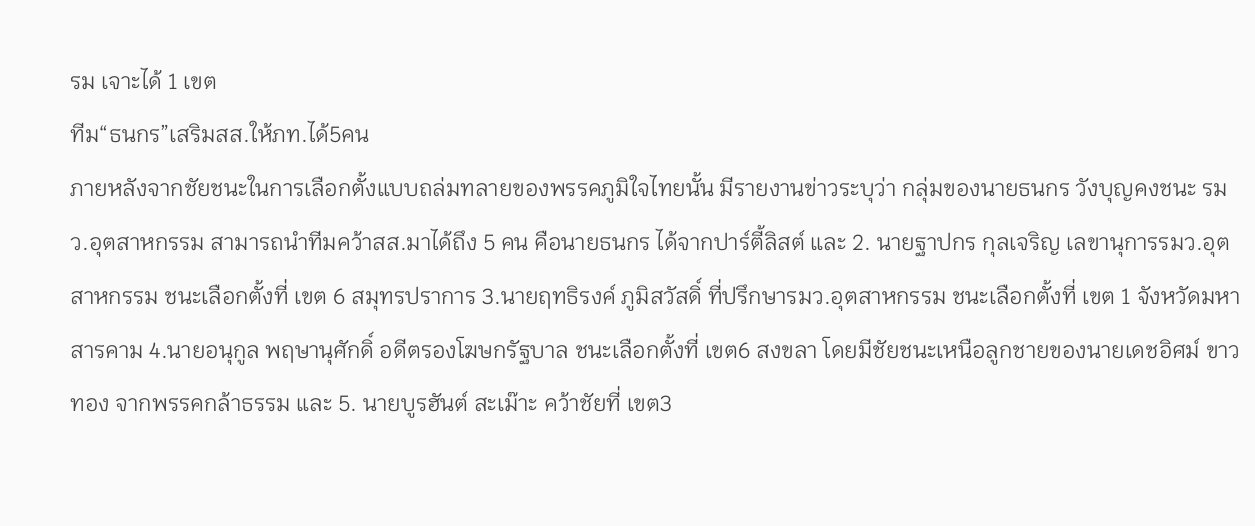รม เจาะได้ 1 เขต
ทีม“ธนกร”เสริมสส.ให้ภท.ได้5คน
ภายหลังจากชัยชนะในการเลือกตั้งแบบถล่มทลายของพรรคภูมิใจไทยนั้น มีรายงานข่าวระบุว่า กลุ่มของนายธนกร วังบุญคงชนะ รมว.อุตสาหกรรม สามารถนำทีมคว้าสส.มาได้ถึง 5 คน คือนายธนกร ได้จากปาร์ตี้ลิสต์ และ 2. นายฐาปกร กุลเจริญ เลขานุการรมว.อุตสาหกรรม ชนะเลือกตั้งที่ เขต 6 สมุทรปราการ 3.นายฤทธิรงค์ ภูมิสวัสดิ์ ที่ปรึกษารมว.อุตสาหกรรม ชนะเลือกตั้งที่ เขต 1 จังหวัดมหาสารคาม 4.นายอนุกูล พฤษานุศักดิ์ อดีตรองโฆษกรัฐบาล ชนะเลือกตั้งที่ เขต6 สงขลา โดยมีชัยชนะเหนือลูกชายของนายเดชอิศม์ ขาวทอง จากพรรคกล้าธรรม และ 5. นายบูรฮันต์ สะเม๊าะ คว้าชัยที่ เขต3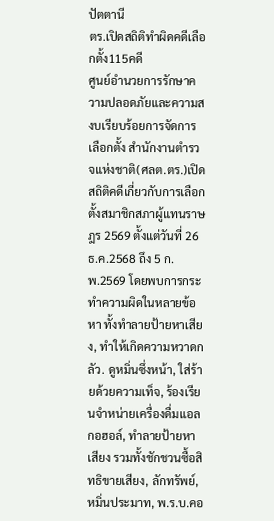ปัตตานี
ตร.เปิดสถิติทำผิดคดีเลือกตั้ง115คดี
ศูนย์อำนวยการรักษาความปลอดภัยและความสงบเรียบร้อยการจัดการเลือกตั้ง สำนักงานตำรวจแห่งชาติ(ศลต.ตร.)เปิดสถิติคดีเกี่ยวกับการเลือกตั้งสมาชิกสภาผู้แทนราษฎร 2569 ตั้งแต่วันที่ 26 ธ.ค.2568 ถึง 5 ก.พ.2569 โดยพบการกระทำความผิดในหลายข้อหา ทั้งทำลายป้ายหาเสียง, ทำให้เกิดความหวาดกลัว. ดูหมิ่นซึ่งหน้า, ใส่ร้ายด้วยความเท็จ, ร้องเรียนจำหน่ายเครื่องดื่มแอลกอฮอล์, ทำลายป้ายหาเสียง รวมทั้งชักชวนซื้อสิทธิขายเสียง, ลักทรัพย์, หมิ่นประมาท, พ.ร.บ.คอ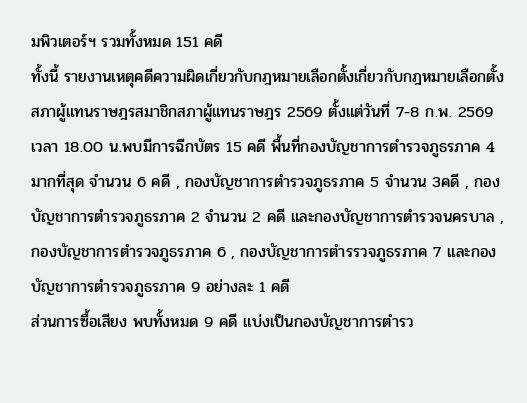มพิวเตอร์ฯ รวมทั้งหมด 151 คดี
ทั้งนี้ รายงานเหตุคดีความผิดเกี่ยวกับกฎหมายเลือกตั้งเกี่ยวกับกฎหมายเลือกตั้งสภาผู้แทนราษฎรสมาชิกสภาผู้แทนราษฎร 2569 ตั้งแต่วันที่ 7-8 ก.พ. 2569 เวลา 18.00 น.พบมีการฉีกบัตร 15 คดี พื้นที่กองบัญชาการตำรวจภูธรภาค 4 มากที่สุด จำนวน 6 คดี , กองบัญชาการตำรวจภูธรภาค 5 จำนวน 3คดี , กองบัญชาการตำรวจภูธรภาค 2 จำนวน 2 คดี และกองบัญชาการตำรวจนครบาล , กองบัญชาการตำรวจภูธรภาค 6 , กองบัญชาการตำรรวจภูธรภาค 7 และกองบัญชาการตำรวจภูธรภาค 9 อย่างละ 1 คดี
ส่วนการซื้อเสียง พบทั้งหมด 9 คดี แบ่งเป็นกองบัญชาการตำรว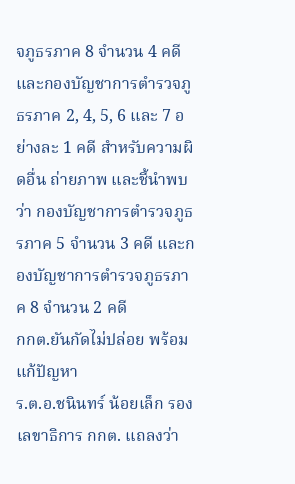จภูธรภาค 8 จำนวน 4 คดี และกองบัญชาการตำรวจภูธรภาค 2, 4, 5, 6 และ 7 อย่างละ 1 คดี สำหรับความผิดอื่น ถ่ายภาพ และชี้นำพบว่า กองบัญชาการตำรวจภูธรภาค 5 จำนวน 3 คดี และกองบัญชาการตำรวจภูธรภาค 8 จำนวน 2 คดี
กกต.ยันกัดไม่ปล่อย พร้อมแก้ปัญหา
ร.ต.อ.ชนินทร์ น้อยเล็ก รองเลขาธิการ กกต. แถลงว่า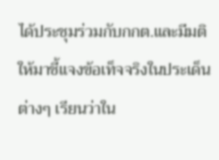ได้ประชุมร่วมกับกกต.และมีมติให้มาชี้แจงข้อเท็จจริงในประเด็นต่างๆ เรียนว่าใน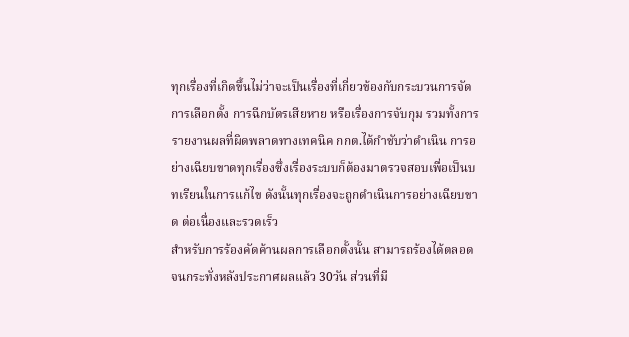ทุกเรื่องที่เกิดขึ้นไม่ว่าจะเป็นเรื่องที่เกี่ยวข้องกับกระบวนการจัดการเลือกตั้ง การฉีกบัตรเสียหาย หรือเรื่องการจับกุม รวมทั้งการรายงานผลที่ผิดพลาดทางเทคนิค กกต.ได้กำชับว่าดำเนิน การอย่างเฉียบขาดทุกเรื่องซึ่งเรื่องระบบก็ต้องมาตรวจสอบเพื่อเป็นบทเรียนในการแก้ไข ดังนั้นทุกเรื่องจะถูกดำเนินการอย่างเฉียบขาด ต่อเนื่องและรวดเร็ว
สำหรับการร้องคัดค้านผลการเลือกตั้งนั้น สามารถร้องได้ตลอด จนกระทั่งหลังประกาศผลแล้ว 30วัน ส่วนที่มี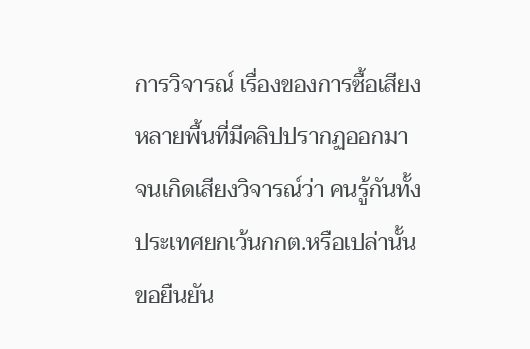การวิจารณ์ เรื่องของการซื้อเสียงหลายพื้นที่มีคลิปปรากฏออกมา จนเกิดเสียงวิจารณ์ว่า คนรู้กันทั้งประเทศยกเว้นกกต.หรือเปล่านั้น ขอยืนยัน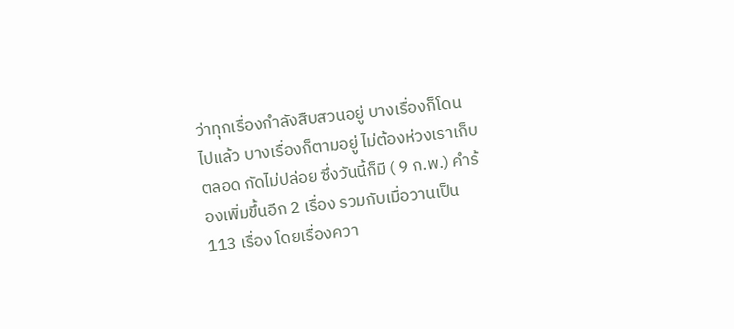ว่าทุกเรื่องกำลังสืบสวนอยู่ บางเรื่องก็โดนไปแล้ว บางเรื่องก็ตามอยู่ ไม่ต้องห่วงเราเก็บตลอด กัดไม่ปล่อย ซึ่งวันนี้ก็มี ( 9 ก.พ.) คำร้องเพิ่มขึ้นอีก 2 เรื่อง รวมกับเมื่อวานเป็น 113 เรื่อง โดยเรื่องควา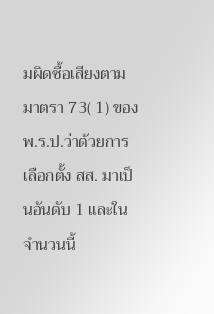มผิดซื้อเสียงตามมาตรา 73( 1) ของ พ.ร.ป.ว่าด้วยการเลือกตั้ง สส. มาเป็นอันดับ 1 และในจำนวนนี้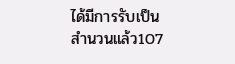ได้มีการรับเป็นสำนวนแล้ว107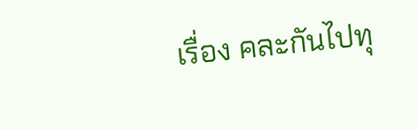เรื่อง คละกันไปทุ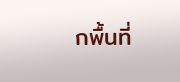กพื้นที่